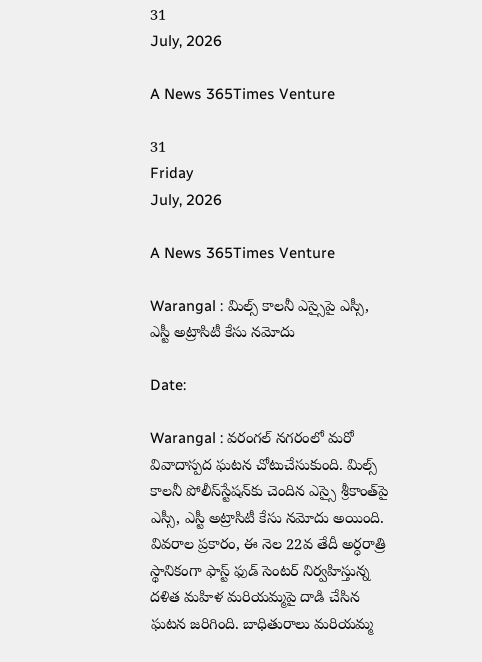31
July, 2026

A News 365Times Venture

31
Friday
July, 2026

A News 365Times Venture

Warangal : మిల్స్ కాలనీ ఎస్సైపై ఎస్సీ, ఎస్టీ అట్రాసిటీ కేసు నమోదు

Date:

Warangal : వరంగల్ నగరంలో మరో వివాదాస్పద ఘటన చోటుచేసుకుంది. మిల్స్ కాలనీ పోలీస్‌స్టేషన్‌కు చెందిన ఎస్సై శ్రీకాంత్‌పై ఎస్సీ, ఎస్టీ అట్రాసిటీ కేసు నమోదు అయింది. వివరాల ప్రకారం, ఈ నెల 22వ తేదీ అర్ధరాత్రి స్థానికంగా ఫాస్ట్ ఫుడ్ సెంటర్ నిర్వహిస్తున్న దళిత మహిళ మరియమ్మపై దాడి చేసిన ఘటన జరిగింది. బాధితురాలు మరియమ్మ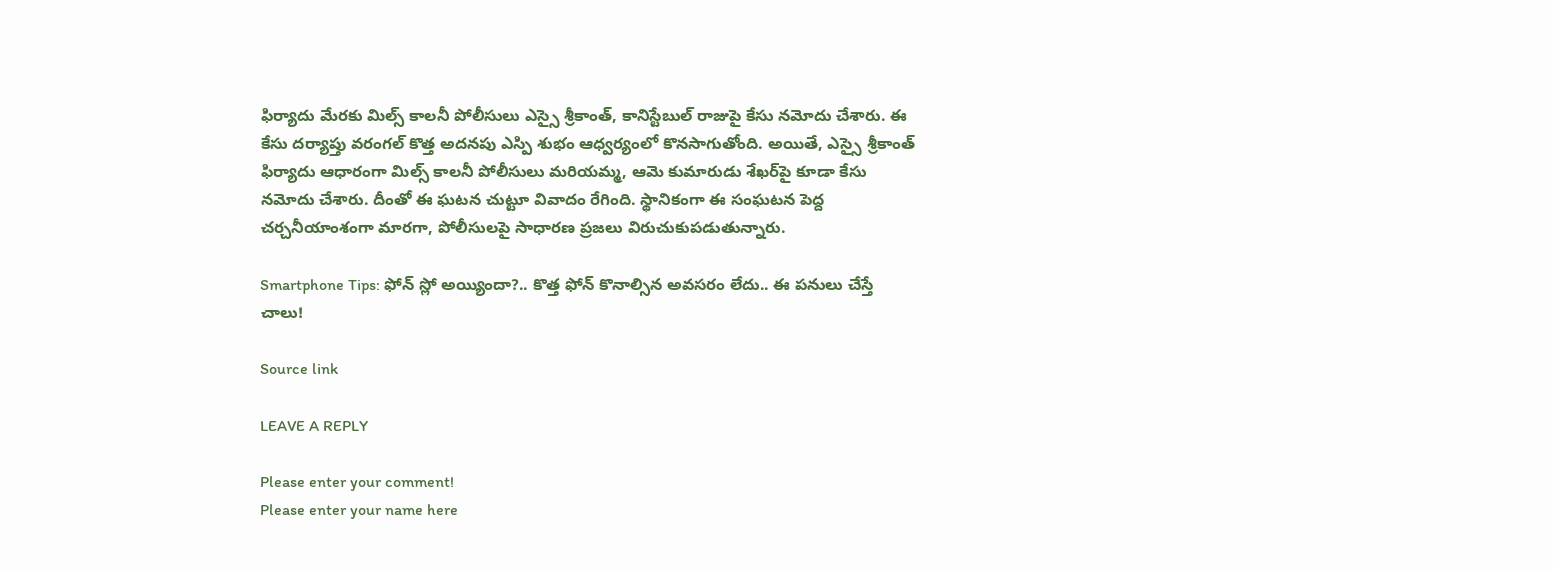ఫిర్యాదు మేరకు మిల్స్ కాలనీ పోలీసులు ఎస్సై శ్రీకాంత్, కానిస్టేబుల్ రాజుపై కేసు నమోదు చేశారు. ఈ కేసు దర్యాప్తు వరంగల్ కొత్త అదనపు ఎస్పి శుభం ఆధ్వర్యంలో కొనసాగుతోంది. అయితే, ఎస్సై శ్రీకాంత్ ఫిర్యాదు ఆధారంగా మిల్స్ కాలనీ పోలీసులు మరియమ్మ, ఆమె కుమారుడు శేఖర్‌పై కూడా కేసు నమోదు చేశారు. దీంతో ఈ ఘటన చుట్టూ వివాదం రేగింది. స్థానికంగా ఈ సంఘటన పెద్ద చర్చనీయాంశంగా మారగా, పోలీసులపై సాధారణ ప్రజలు విరుచుకుపడుతున్నారు.

Smartphone Tips: ఫోన్ స్లో అయ్యిందా?.. కొత్త ఫోన్ కొనాల్సిన అవసరం లేదు.. ఈ పనులు చేస్తే చాలు!

Source link

LEAVE A REPLY

Please enter your comment!
Please enter your name here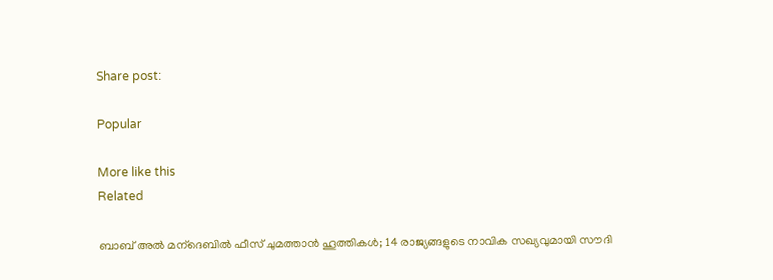Share post:

Popular

More like this
Related

ബാബ് അല്‍ മന്‌ദെബില്‍ ഫീസ് ചുമത്താന്‍ ഹൂത്തികള്‍; 14 രാജ്യങ്ങളുടെ നാവിക സഖ്യവുമായി സൗദി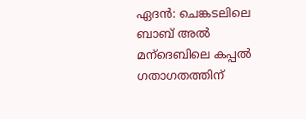ഏദന്‍: ചെങ്കടലിലെ ബാബ് അല്‍ മന്‌ദെബിലെ കപ്പല്‍ ഗതാഗതത്തിന്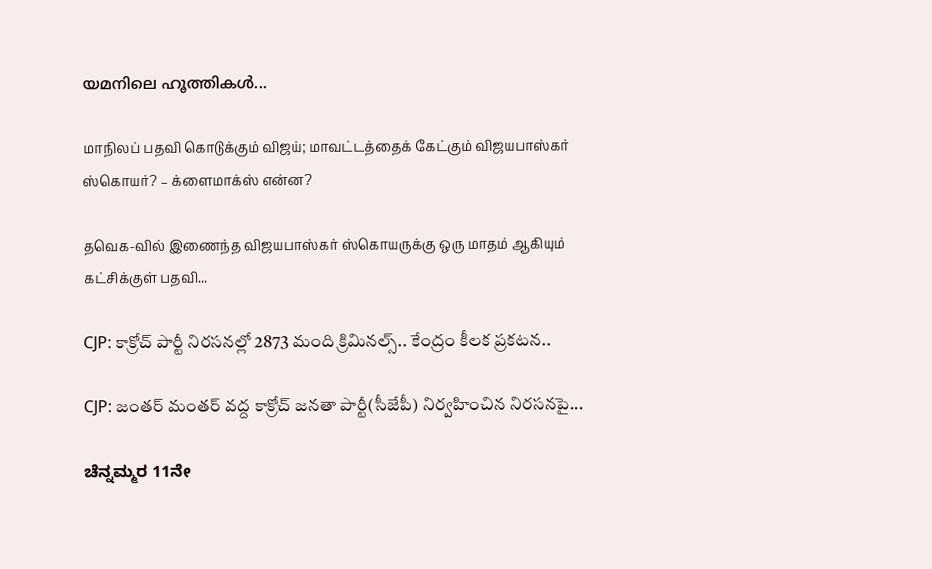യമനിലെ ഹൂത്തികള്‍...

மாநிலப் பதவி கொடுக்கும் விஜய்; மாவட்டத்தைக் கேட்கும் விஜயபாஸ்கர் ஸ்கொயர்? – க்ளைமாக்ஸ் என்ன?

தவெக-வில் இணைந்த விஜயபாஸ்கர் ஸ்கொயருக்கு ஒரு மாதம் ஆகியும் கட்சிக்குள் பதவி...

CJP: కాక్రోచ్ పార్టీ నిరసనల్లో 2873 మంది క్రిమినల్స్.. కేంద్రం కీలక ప్రకటన..

CJP: జంతర్ మంతర్ వద్ద కాక్రోచ్ జనతా పార్టీ(సీజేపీ) నిర్వహించిన నిరసనపై...

ಚೆನ್ನಮ್ಮರ 11ನೇ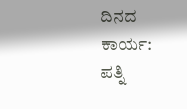ದಿನದ ಕಾರ್ಯ:  ಪತ್ನಿ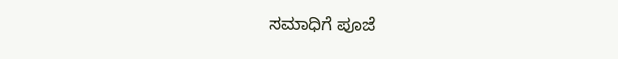ಸಮಾಧಿಗೆ ಪೂಜೆ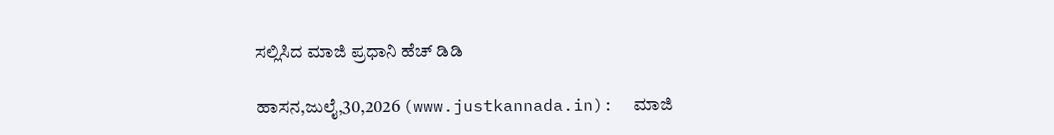ಸಲ್ಲಿಸಿದ ಮಾಜಿ ಪ್ರಧಾನಿ ಹೆಚ್ ಡಿಡಿ

ಹಾಸನ,ಜುಲೈ,30,2026 (www.justkannada.in):  ಮಾಜಿ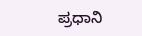ಪ್ರಧಾನಿ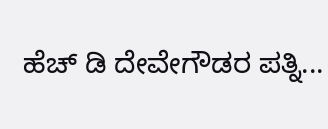ಹೆಚ್ ಡಿ ದೇವೇಗೌಡರ ಪತ್ನಿ...